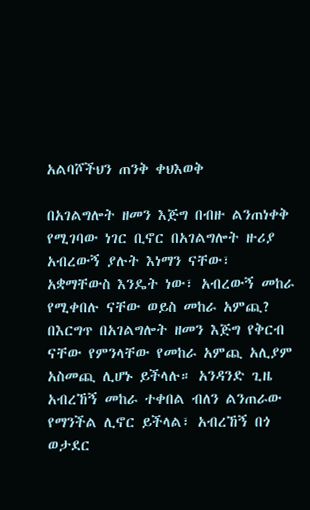አልባሾችህን ጠንቅ ቀህእወቅ

በአገልግሎት ዘመን እጅግ በብዙ ልንጠነቀቅ የሚገባው ነገር ቢኖር በአገልግሎት ዙሪያ አብረውኝ ያሉት እነማን ናቸው፣ አቋማቸውስ እንዴት ነው፣ አብረውኝ መከራ የሚቀበሉ ናቸው ወይስ መከራ አምጪ? በእርግጥ በአገልግሎት ዘመን እጅግ የቅርብ ናቸው የምንላቸው የመከራ አምጪ አሊያም አስመጪ ሊሆኑ ይችላሉ። አንዳንድ ጊዜ አብረኸኝ መከራ ተቀበል ብለን ልንጠራው የማንችል ሊኖር ይችላል፣ አብረኸኝ በጎ ወታደር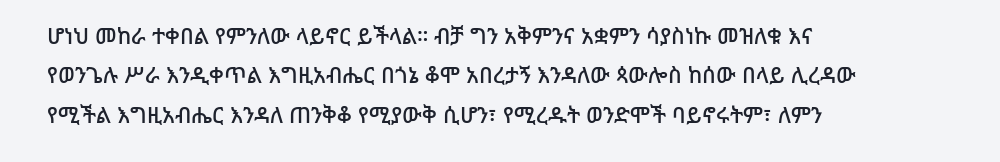ሆነህ መከራ ተቀበል የምንለው ላይኖር ይችላል። ብቻ ግን አቅምንና አቋምን ሳያስነኩ መዝለቁ እና የወንጌሉ ሥራ እንዲቀጥል እግዚአብሔር በጎኔ ቆሞ አበረታኝ እንዳለው ጳውሎስ ከሰው በላይ ሊረዳው የሚችል እግዚአብሔር እንዳለ ጠንቅቆ የሚያውቅ ሲሆን፣ የሚረዱት ወንድሞች ባይኖሩትም፣ ለምን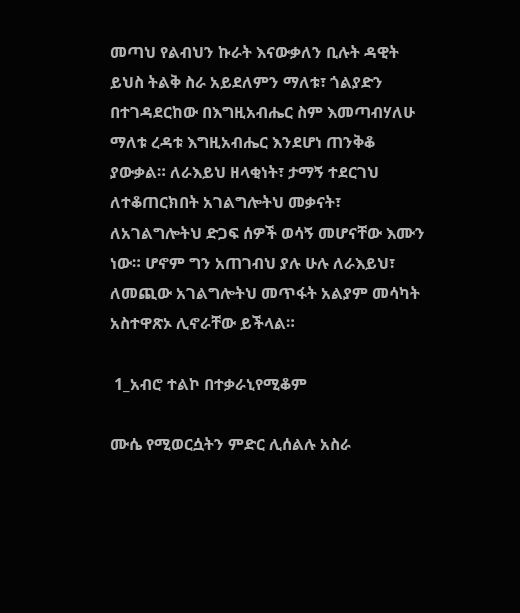መጣህ የልብህን ኩራት እናውቃለን ቢሉት ዳዊት ይህስ ትልቅ ስራ አይደለምን ማለቱ፣ ጎልያድን በተገዳደርከው በእግዚአብሔር ስም እመጣብሃለሁ ማለቱ ረዳቱ እግዚአብሔር እንደሆነ ጠንቅቆ ያውቃል። ለራእይህ ዘላቂነት፣ ታማኝ ተደርገህ ለተቆጠርክበት አገልግሎትህ መቃናት፣ ለአገልግሎትህ ድጋፍ ሰዎች ወሳኝ መሆናቸው እሙን ነው። ሆኖም ግን አጠገብህ ያሉ ሁሉ ለራእይህ፣ ለመጪው አገልግሎትህ መጥፋት አልያም መሳካት አስተዋጽኦ ሊኖራቸው ይችላል።

 1_አብሮ ተልኮ በተቃራኒየሚቆም

ሙሴ የሚወርሷትን ምድር ሊሰልሉ አስራ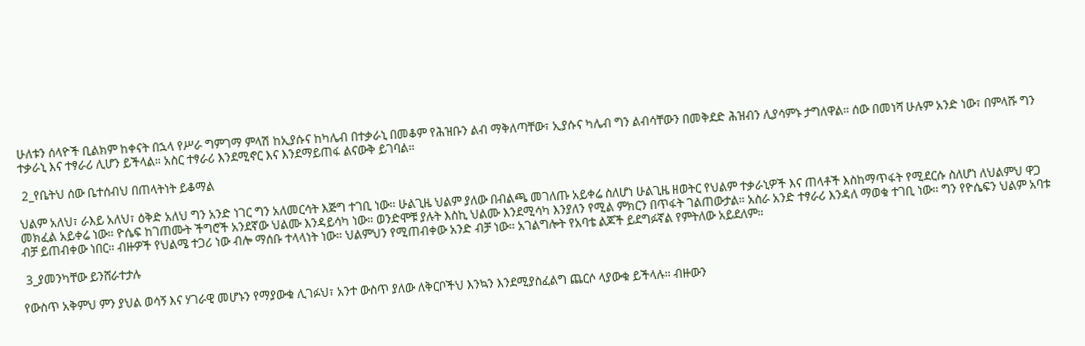ሁለቱን ሰላዮች ቢልክም ከቀናት በኋላ የሥራ ግምገማ ምላሽ ከኢያሱና ከካሌብ በተቃራኒ በመቆም የሕዝቡን ልብ ማቅለጣቸው፣ ኢያሱና ካሌብ ግን ልብሳቸውን በመቅደድ ሕዝብን ሊያሳምኑ ታግለዋል። ሰው በመነሻ ሁሉም አንድ ነው፣ በምላሹ ግን ተቃራኒ እና ተፃራሪ ሊሆን ይችላል። አስር ተፃራሪ እንደሚኖር እና እንደማይጠፋ ልናውቅ ይገባል።

 2_የቤትህ ሰው ቤተሰብህ በጠላትነት ይቆማል

ህልም አለህ፣ ራእይ አለህ፣ ዕቅድ አለህ ግን አንድ ነገር ግን አለመርሳት እጅግ ተገቢ ነው። ሁልጊዜ ህልም ያለው በብልጫ መገለጡ አይቀሬ ስለሆነ ሁልጊዜ ዘወትር የህልም ተቃራኒዎች እና ጠላቶች እስከማጥፋት የሚደርሱ ስለሆነ ለህልምህ ዋጋ መክፈል አይቀሬ ነው። ዮሴፍ ከገጠሙት ችግሮች አንደኛው ህልሙ እንዳይሳካ ነው። ወንድሞቹ ያሉት እስኪ ህልሙ እንደሚሳካ እንያለን የሚል ምክርን በጥፋት ገልጠውታል። አስራ አንድ ተፃራሪ እንዳለ ማወቁ ተገቢ ነው። ግን የዮሴፍን ህልም አባቱ ብቻ ይጠብቀው ነበር። ብዙዎች የህልሜ ተጋሪ ነው ብሎ ማሰቡ ተላላነት ነው። ህልምህን የሚጠብቀው አንድ ብቻ ነው። አገልግሎት የአባቴ ልጆች ይደግፉኛል የምትለው አይደለም።

 3_ያመንካቸው ይንሸራተታሉ

የውስጥ አቅምህ ምን ያህል ወሳኝ እና ሃገራዊ መሆኑን የማያውቁ ሊገፉህ፣ አንተ ውስጥ ያለው ለቅርቦችህ እንኳን እንደሚያስፈልግ ጨርሶ ላያውቁ ይችላሉ። ብዙውን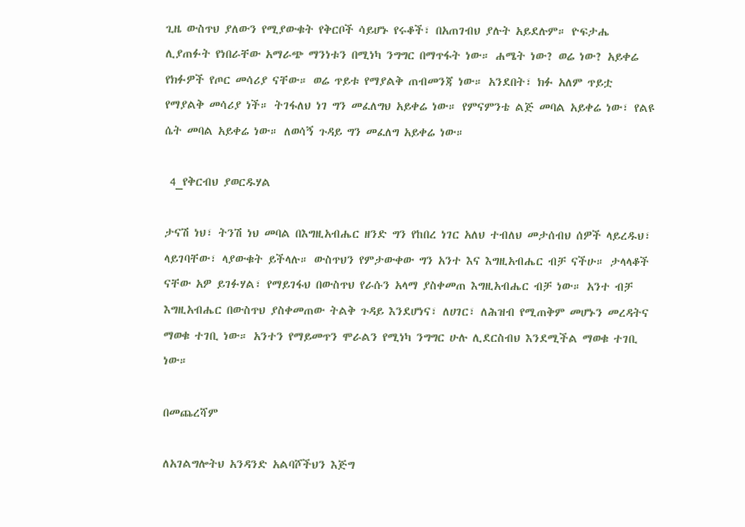ጊዜ ውስጥህ ያለውን የሚያውቁት የቅርቦች ሳይሆኑ የሩቆች፣ በአጠገብህ ያሉት አይደሉም። ዮፍታሔ ሊያጠፉት የነበራቸው አማራጭ ማንነቱን በሚነካ ንግግር በማጥፋት ነው። ሐሜት ነው? ወሬ ነው? አይቀሬ የክፉዎች የጦር መሳሪያ ናቸው። ወሬ ጥይቱ የማያልቅ ጠብመንጃ ነው። አንደበት፣ ክፉ አለም ጥይቷ የማያልቅ መሳሪያ ነች። ትገፋለህ ነገ ግን መፈለግህ አይቀሬ ነው። የምናምንቴ ልጅ መባል አይቀሬ ነው፣ የልዩ ሴት መባል አይቀሬ ነው። ለወሳኝ ጉዳይ ግን መፈለግ አይቀሬ ነው።

 4_የቅርብህ ያወርዱሃል

ታናሽ ነህ፣ ትንሽ ነህ መባል በእግዚአብሔር ዘንድ ግን የከበረ ነገር አለህ ተብለህ መታሰብህ ሰዎች ላይረዱህ፣ ላይገባቸው፣ ላያውቁት ይችላሉ። ውስጥህን የምታውቀው ግን አንተ እና እግዚአብሔር ብቻ ናችሁ። ታላላቆች ናቸው አዎ ይገፉሃል፣ የማይገፋህ በውስጥህ የራሱን አላማ ያስቀመጠ እግዚአብሔር ብቻ ነው። አንተ ብቻ እግዚአብሔር በውስጥህ ያስቀመጠው ትልቅ ጉዳይ እንደሆነና፣ ለሀገር፣ ለሕዝብ የሚጠቅም መሆኑን መረዳትና ማወቁ ተገቢ ነው። አንተን የማይመጥን ሞራልን የሚነካ ንግግር ሁሉ ሊደርስብህ እንደሚችል ማወቁ ተገቢ ነው።

በመጨረሻም

ለአገልግሎትህ አንዳንድ አልባሾችህን እጅግ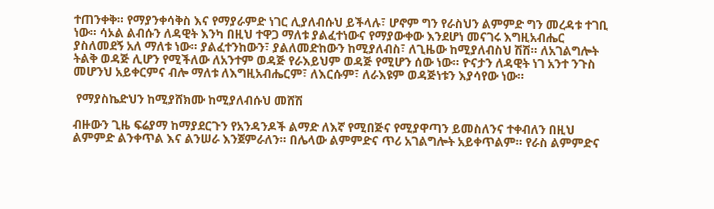ተጠንቀቅ። የማያንቀሳቅስ እና የማያራምድ ነገር ሊያለብሱህ ይችላሉ፣ ሆኖም ግን የራስህን ልምምድ ግን መረዳቱ ተገቢ ነው። ሳኦል ልብሱን ለዳዊት እንካ በዚህ ተዋጋ ማለቱ ያልፈተነውና የማያውቀው እንደሆነ መናገሩ እግዚአብሔር ያስለመደኝ አለ ማለቱ ነው። ያልፈተንከውን፣ ያልለመድከውን ከሚያለብስ፣ ለጊዜው ከሚያለብስህ ሽሽ። ለአገልግሎት ትልቅ ወዳጅ ሊሆን የሚችለው ለአንተም ወዳጅ የራእይህም ወዳጅ የሚሆን ሰው ነው። ዮናታን ለዳዊት ነገ አንተ ንጉስ መሆንህ አይቀርምና ብሎ ማለቱ ለእግዚአብሔርም፣ ለእርሱም፣ ለራእዩም ወዳጅነቱን እያሳየው ነው።

 የማያስኬድህን ከሚያሸክሙ ከሚያለብሱህ መሸሽ

ብዙውን ጊዜ ፍሬያማ ከማያደርጉን የአንዳንዶች ልማድ ለእኛ የሚበጅና የሚያዋጣን ይመስለንና ተቀብለን በዚህ ልምምድ ልንቀጥል እና ልንሠራ እንጀምራለን። በሌላው ልምምድና ጥሪ አገልግሎት አይቀጥልም። የራስ ልምምድና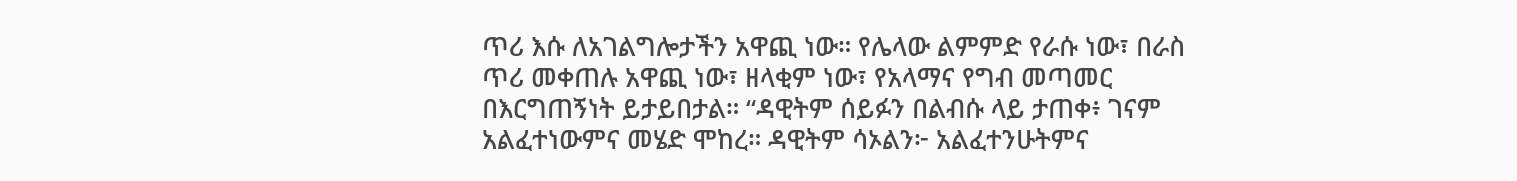ጥሪ እሱ ለአገልግሎታችን አዋጪ ነው። የሌላው ልምምድ የራሱ ነው፣ በራስ ጥሪ መቀጠሉ አዋጪ ነው፣ ዘላቂም ነው፣ የአላማና የግብ መጣመር በእርግጠኝነት ይታይበታል። “ዳዊትም ሰይፉን በልብሱ ላይ ታጠቀ፥ ገናም አልፈተነውምና መሄድ ሞከረ። ዳዊትም ሳኦልን፦ አልፈተንሁትምና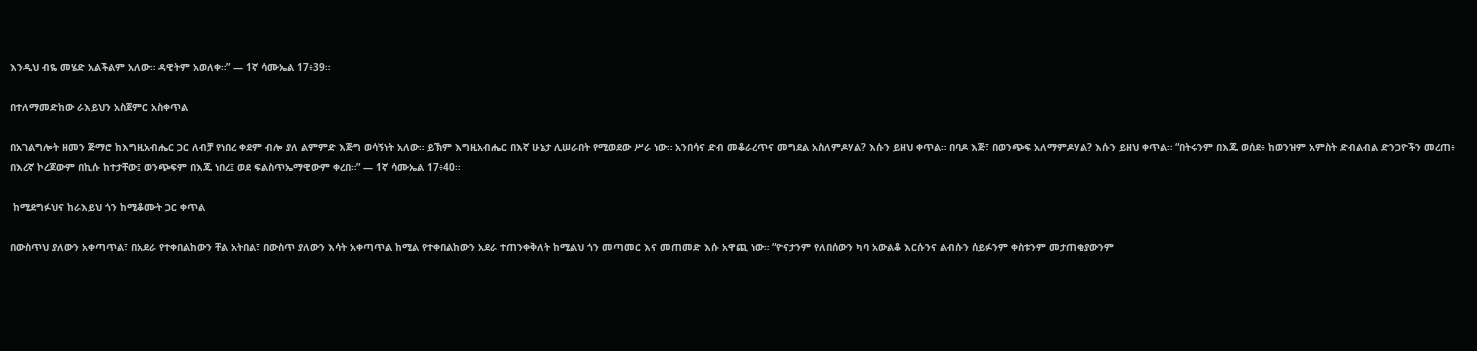እንዲህ ብዬ መሄድ አልችልም አለው። ዳዊትም አወለቀ።” — 1ኛ ሳሙኤል 17፥39።

በተለማመድከው ራእይህን አስጀምር አስቀጥል

በአገልግሎት ዘመን ጅማሮ ከእግዚአብሔር ጋር ለብቻ የነበረ ቀደም ብሎ ያለ ልምምድ እጅግ ወሳኝነት አለው። ይኽም እግዚአብሔር በእኛ ሁኔታ ሊሠራበት የሚወደው ሥራ ነው። አንበሳና ድብ መቆራረጥና መግደል አስለምዶሃል? እሱን ይዘህ ቀጥል። በባዶ እጅ፣ በወንጭፍ አለማምዶሃል? እሱን ይዘህ ቀጥል። “በትሩንም በእጁ ወሰደ፥ ከወንዝም አምስት ድብልብል ድንጋዮችን መረጠ፥ በእረኛ ኮረጆውም በኪሱ ከተታቸው፤ ወንጭፍም በእጁ ነበረ፤ ወደ ፍልስጥኤማዊውም ቀረበ።” — 1ኛ ሳሙኤል 17፥40።

 ከሚደግፉህና ከራእይህ ጎን ከሚቆሙት ጋር ቀጥል

በውስጥህ ያለውን አቀጣጥል፣ በአደራ የተቀበልከውን ቸል አትበል፣ በውስጥ ያለውን እሳት አቀጣጥል ከሚል የተቀበልከውን አደራ ተጠንቀቅለት ከሚልህ ጎን መጣመር እና መጠመድ እሱ አዋጪ ነው። “ዮናታንም የለበሰውን ካባ አውልቆ እርሱንና ልብሱን ሰይፉንም ቀስቱንም መታጠቂያውንም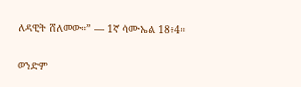ለዳዊት ሸለመው።” — 1ኛ ሳሙኤል 18፥4።

ወንድም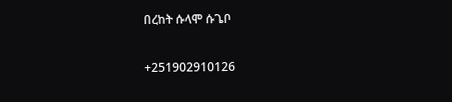በረከት ሱላሞ ሱጌቦ

+251902910126